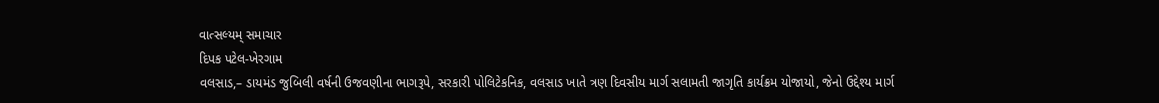વાત્સલ્યમ્ સમાચાર
દિપક પટેલ-ખેરગામ
વલસાડ,– ડાયમંડ જુબિલી વર્ષની ઉજવણીના ભાગરૂપે, સરકારી પોલિટેકનિક, વલસાડ ખાતે ત્રણ દિવસીય માર્ગ સલામતી જાગૃતિ કાર્યક્રમ યોજાયો, જેનો ઉદ્દેશ્ય માર્ગ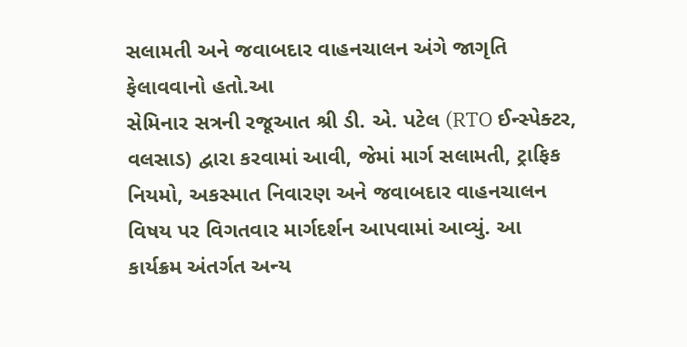સલામતી અને જવાબદાર વાહનચાલન અંગે જાગૃતિ ફેલાવવાનો હતો.આ
સેમિનાર સત્રની રજૂઆત શ્રી ડી. એ. પટેલ (RTO ઈન્સ્પેક્ટર, વલસાડ) દ્વારા કરવામાં આવી, જેમાં માર્ગ સલામતી, ટ્રાફિક નિયમો, અકસ્માત નિવારણ અને જવાબદાર વાહનચાલન વિષય પર વિગતવાર માર્ગદર્શન આપવામાં આવ્યું. આ કાર્યક્રમ અંતર્ગત અન્ય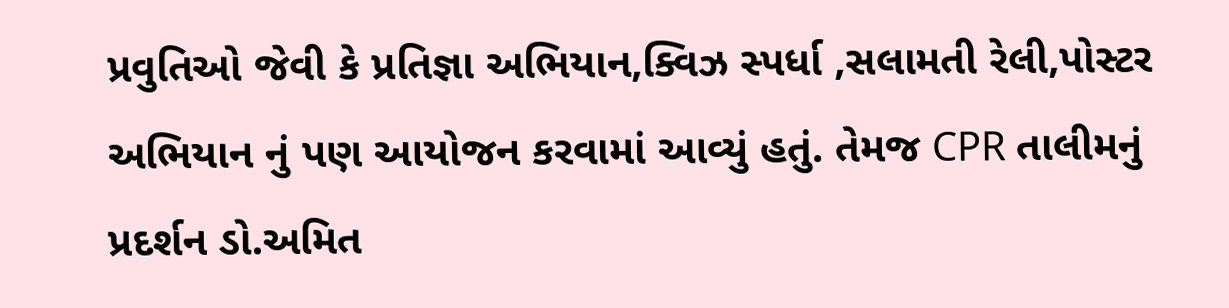પ્રવુતિઓ જેવી કે પ્રતિજ્ઞા અભિયાન,ક્વિઝ સ્પર્ધા ,સલામતી રેલી,પોસ્ટર અભિયાન નું પણ આયોજન કરવામાં આવ્યું હતું. તેમજ CPR તાલીમનું પ્રદર્શન ડો.અમિત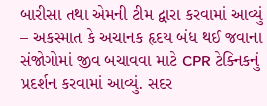બારીસા તથા એમની ટીમ દ્વારા કરવામાં આવ્યું – અકસ્માત કે અચાનક હૃદય બંધ થઈ જવાના સંજોગોમાં જીવ બચાવવા માટે CPR ટેક્નિકનું પ્રદર્શન કરવામાં આવ્યું. સદર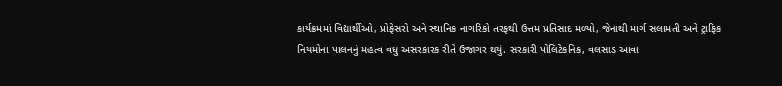કાર્યક્રમમાં વિદ્યાર્થીઓ, પ્રોફેસરો અને સ્થાનિક નાગરિકો તરફથી ઉત્તમ પ્રતિસાદ મળ્યો, જેનાથી માર્ગ સલામતી અને ટ્રાફિક નિયમોના પાલનનું મહત્વ વધુ અસરકારક રીતે ઉજાગર થયું. સરકારી પોલિટેકનિક, વલસાડ આવા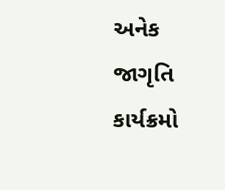અનેક જાગૃતિ કાર્યક્રમો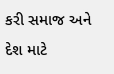કરી સમાજ અને દેશ માટે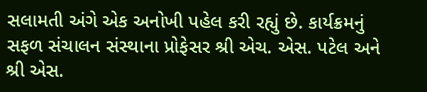સલામતી અંગે એક અનોખી પહેલ કરી રહ્યું છે. કાર્યક્રમનું સફળ સંચાલન સંસ્થાના પ્રોફેસર શ્રી એચ. એસ. પટેલ અને શ્રી એસ.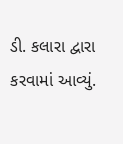ડી. કલારા દ્વારા કરવામાં આવ્યું.